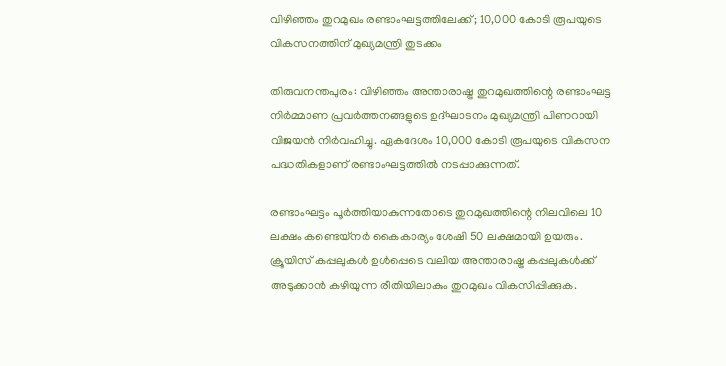വിഴിഞ്ഞം തുറമുഖം രണ്ടാംഘട്ടത്തിലേക്ക്; 10,000 കോടി രൂപയുടെ വികസനത്തിന് മുഖ്യമന്ത്രി തുടക്കം

തിരുവനന്തപുരം: വിഴിഞ്ഞം അന്താരാഷ്ട്ര തുറമുഖത്തിന്റെ രണ്ടാംഘട്ട നിർമ്മാണ പ്രവർത്തനങ്ങളുടെ ഉദ്ഘാടനം മുഖ്യമന്ത്രി പിണറായി വിജയൻ നിർവഹിച്ചു. ഏകദേശം 10,000 കോടി രൂപയുടെ വികസന പദ്ധതികളാണ് രണ്ടാംഘട്ടത്തിൽ നടപ്പാക്കുന്നത്.

രണ്ടാംഘട്ടം പൂർത്തിയാകുന്നതോടെ തുറമുഖത്തിന്റെ നിലവിലെ 10 ലക്ഷം കണ്ടെയ്നർ കൈകാര്യം ശേഷി 50 ലക്ഷമായി ഉയരും. ക്രൂയിസ് കപ്പലുകൾ ഉൾപ്പെടെ വലിയ അന്താരാഷ്ട്ര കപ്പലുകൾക്ക് അടുക്കാൻ കഴിയുന്ന രീതിയിലാകും തുറമുഖം വികസിപ്പിക്കുക.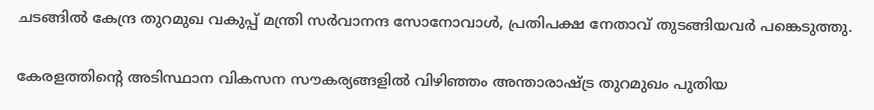ചടങ്ങിൽ കേന്ദ്ര തുറമുഖ വകുപ്പ് മന്ത്രി സർവാനന്ദ സോനോവാൾ, പ്രതിപക്ഷ നേതാവ് തുടങ്ങിയവർ പങ്കെടുത്തു.

കേരളത്തിന്റെ അടിസ്ഥാന വികസന സൗകര്യങ്ങളിൽ വിഴിഞ്ഞം അന്താരാഷ്ട്ര തുറമുഖം പുതിയ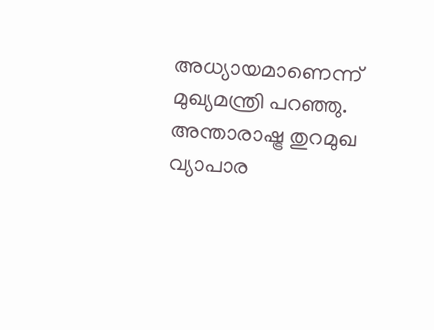അധ്യായമാണെന്ന് മുഖ്യമന്ത്രി പറഞ്ഞു. അന്താരാഷ്ട്ര തുറമുഖ വ്യാപാര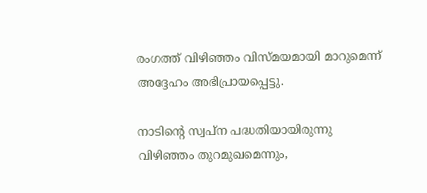രംഗത്ത് വിഴിഞ്ഞം വിസ്മയമായി മാറുമെന്ന് അദ്ദേഹം അഭിപ്രായപ്പെട്ടു.

നാടിന്റെ സ്വപ്ന പദ്ധതിയായിരുന്നു വിഴിഞ്ഞം തുറമുഖമെന്നും,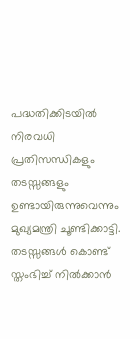പദ്ധതിക്കിടയിൽ നിരവധി പ്രതിസന്ധികളും തടസ്സങ്ങളും ഉണ്ടായിരുന്നുവെന്നും മുഖ്യമന്ത്രി ചൂണ്ടിക്കാട്ടി. തടസ്സങ്ങൾ കൊണ്ട് സ്തംഭിച്ച് നിൽക്കാൻ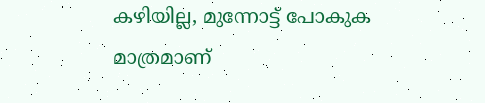കഴിയില്ല, മുന്നോട്ട് പോകുക മാത്രമാണ്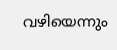വഴിയെന്നും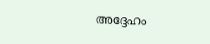അദ്ദേഹം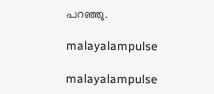പറഞ്ഞു.

malayalampulse

malayalampulse